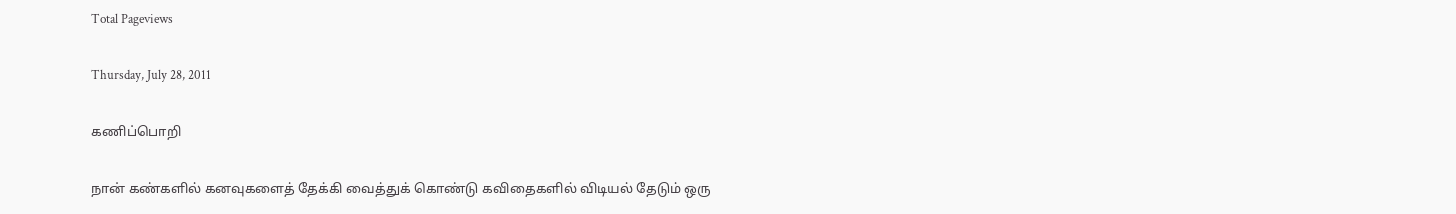Total Pageviews

Thursday, July 28, 2011

கணிப்பொறி

நான் கண்களில் கனவுகளைத் தேக்கி வைத்துக் கொண்டு கவிதைகளில் விடியல் தேடும் ஒரு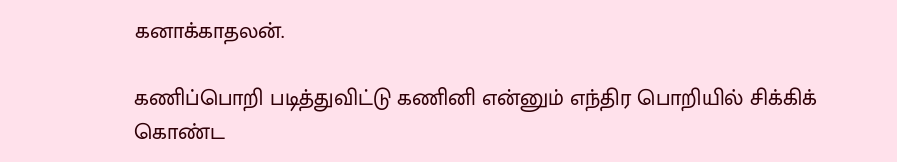கனாக்காதலன்.

கணிப்பொறி படித்துவிட்டு கணினி என்னும் எந்திர பொறியில் சிக்கிக் கொண்ட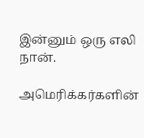இன்னும் ஒரு எலி நான்.

அமெரிக்கர்களின்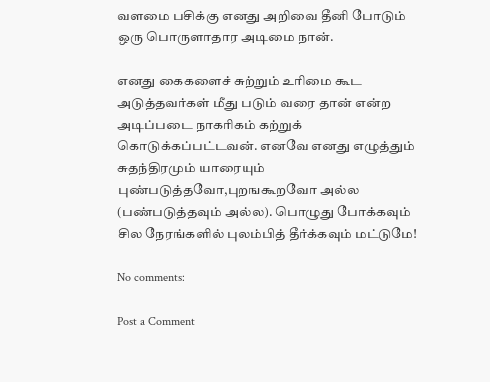வளமை பசிக்கு எனது அறிவை தீனி போடும் ஒரு பொருளாதார அடிமை நான்.

எனது கைகளைச் சுற்றும் உரிமை கூட அடுத்தவர்கள் மீது படும் வரை தான் என்ற அடிப்படை நாகரிகம் கற்றுக் கொடுக்கப்பட்டவன். எனவே எனது எழுத்தும் சுதந்திரமும் யாரையும் புண்படுத்தவோ,புறஙகூறவோ அல்ல (பண்படுத்தவும் அல்ல). பொழுது போக்கவும் சில நேரங்களில் புலம்பித் தீர்க்கவும் மட்டுமே!

No comments:

Post a Comment